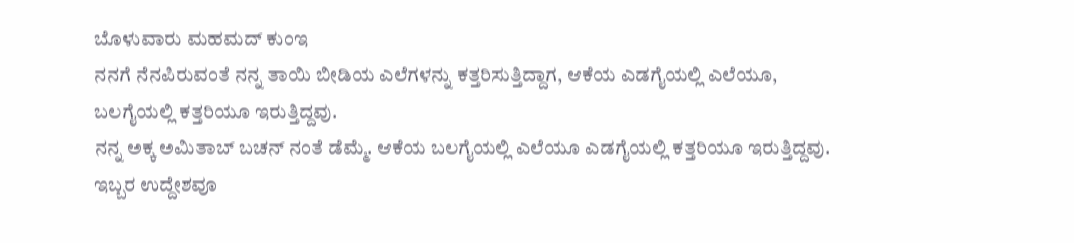ಬೊಳುವಾರು ಮಹಮದ್ ಕುಂಇ
ನನಗೆ ನೆನಪಿರುವಂತೆ ನನ್ನ ತಾಯಿ ಬೀಡಿಯ ಎಲೆಗಳನ್ನು ಕತ್ತರಿಸುತ್ತಿದ್ದಾಗ, ಆಕೆಯ ಎಡಗೈಯಲ್ಲಿ ಎಲೆಯೂ, ಬಲಗೈಯಲ್ಲಿ ಕತ್ತರಿಯೂ ಇರುತ್ತಿದ್ದವು.
ನನ್ನ ಅಕ್ಕ ಅಮಿತಾಬ್ ಬಚನ್ ನಂತೆ ಡೆಮ್ಮೆ. ಆಕೆಯ ಬಲಗೈಯಲ್ಲಿ ಎಲೆಯೂ ಎಡಗೈಯಲ್ಲಿ ಕತ್ತರಿಯೂ ಇರುತ್ತಿದ್ದವು.
ಇಬ್ಬರ ಉದ್ದೇಶವೂ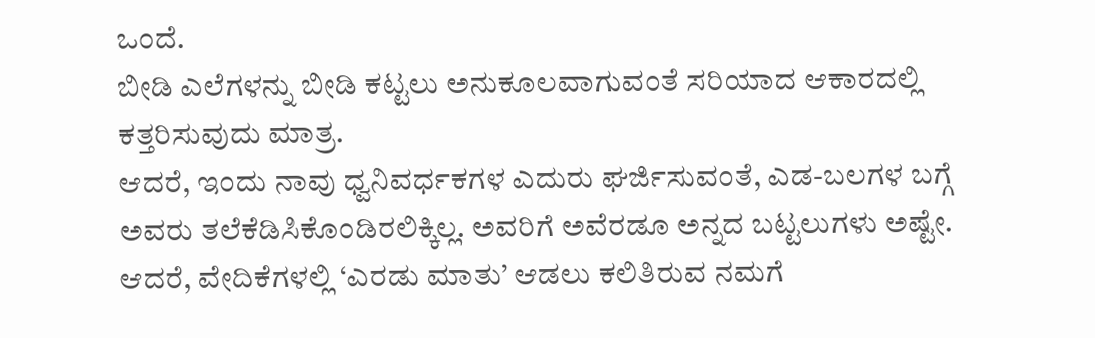ಒಂದೆ.
ಬೀಡಿ ಎಲೆಗಳನ್ನು ಬೀಡಿ ಕಟ್ಟಲು ಅನುಕೂಲವಾಗುವಂತೆ ಸರಿಯಾದ ಆಕಾರದಲ್ಲಿ ಕತ್ತರಿಸುವುದು ಮಾತ್ರ.
ಆದರೆ, ಇಂದು ನಾವು ಧ್ವನಿವರ್ಧಕಗಳ ಎದುರು ಘರ್ಜಿಸುವಂತೆ, ಎಡ-ಬಲಗಳ ಬಗ್ಗೆ ಅವರು ತಲೆಕೆಡಿಸಿಕೊಂಡಿರಲಿಕ್ಕಿಲ್ಲ. ಅವರಿಗೆ ಅವೆರಡೂ ಅನ್ನದ ಬಟ್ಟಲುಗಳು ಅಷ್ಟೇ.
ಆದರೆ, ವೇದಿಕೆಗಳಲ್ಲಿ ‘ಎರಡು ಮಾತು’ ಆಡಲು ಕಲಿತಿರುವ ನಮಗೆ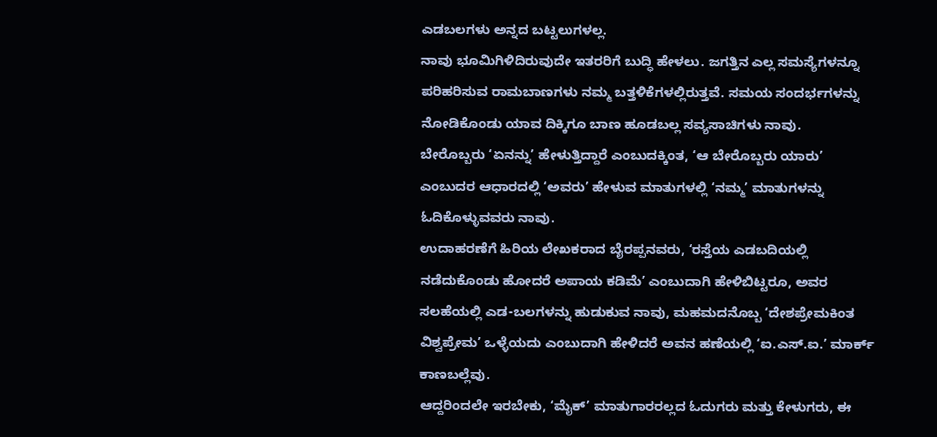ಎಡಬಲಗಳು ಅನ್ನದ ಬಟ್ಟಲುಗಳಲ್ಲ.
ನಾವು ಭೂಮಿಗಿಳಿದಿರುವುದೇ ಇತರರಿಗೆ ಬುದ್ಧಿ ಹೇಳಲು. ಜಗತ್ತಿನ ಎಲ್ಲ ಸಮಸ್ಯೆಗಳನ್ನೂ ಪರಿಹರಿಸುವ ರಾಮಬಾಣಗಳು ನಮ್ಮ ಬತ್ತಳಿಕೆಗಳಲ್ಲಿರುತ್ತವೆ. ಸಮಯ ಸಂದರ್ಭಗಳನ್ನು ನೋಡಿಕೊಂಡು ಯಾವ ದಿಕ್ಕಿಗೂ ಬಾಣ ಹೂಡಬಲ್ಲ ಸವ್ಯಸಾಚಿಗಳು ನಾವು.
ಬೇರೊಬ್ಬರು ‘ಏನನ್ನು’ ಹೇಳುತ್ತಿದ್ದಾರೆ ಎಂಬುದಕ್ಕಿಂತ, ‘ಆ ಬೇರೊಬ್ಬರು ಯಾರು’ ಎಂಬುದರ ಆಧಾರದಲ್ಲಿ ‘ಅವರು’ ಹೇಳುವ ಮಾತುಗಳಲ್ಲಿ ‘ನಮ್ಮ’ ಮಾತುಗಳನ್ನು ಓದಿಕೊಳ್ಳುವವರು ನಾವು.
ಉದಾಹರಣೆಗೆ ಹಿರಿಯ ಲೇಖಕರಾದ ಬೈರಪ್ಪನವರು, ‘ರಸ್ತೆಯ ಎಡಬದಿಯಲ್ಲಿ ನಡೆದುಕೊಂಡು ಹೋದರೆ ಅಪಾಯ ಕಡಿಮೆ’ ಎಂಬುದಾಗಿ ಹೇಳಿಬಿಟ್ಟರೂ, ಅವರ ಸಲಹೆಯಲ್ಲಿ ಎಡ-ಬಲಗಳನ್ನು ಹುಡುಕುವ ನಾವು, ಮಹಮದನೊಬ್ಬ ‘ದೇಶಪ್ರೇಮಕಿಂತ ವಿಶ್ವಪ್ರೇಮ’ ಒಳ್ಳೆಯದು ಎಂಬುದಾಗಿ ಹೇಳಿದರೆ ಅವನ ಹಣೆಯಲ್ಲಿ ‘ಐ.ಎಸ್.ಐ.’ ಮಾರ್ಕ್ ಕಾಣಬಲ್ಲೆವು.
ಆದ್ದರಿಂದಲೇ ಇರಬೇಕು, ‘ಮೈಕ್’ ಮಾತುಗಾರರಲ್ಲದ ಓದುಗರು ಮತ್ತು ಕೇಳುಗರು, ಈ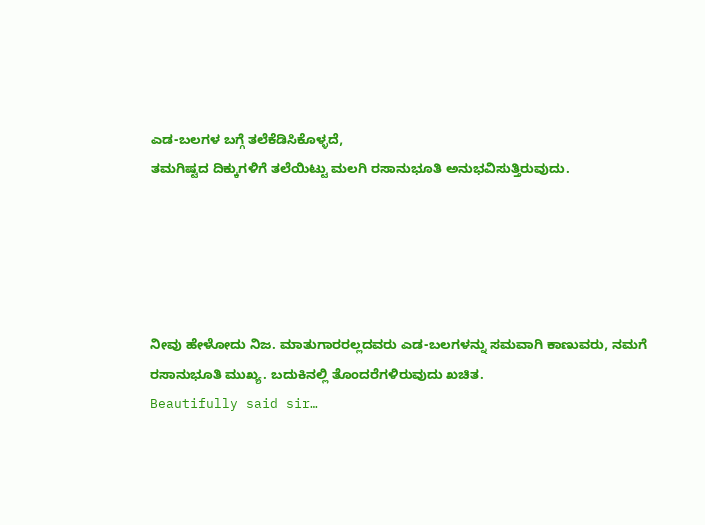ಎಡ-ಬಲಗಳ ಬಗ್ಗೆ ತಲೆಕೆಡಿಸಿಕೊಳ್ಳದೆ,
ತಮಗಿಷ್ಟದ ದಿಕ್ಕುಗಳಿಗೆ ತಲೆಯಿಟ್ಟು ಮಲಗಿ ರಸಾನುಭೂತಿ ಅನುಭವಿಸುತ್ತಿರುವುದು.





ನೀವು ಹೇಳೋದು ನಿಜ. ಮಾತುಗಾರರಲ್ಲದವರು ಎಡ-ಬಲಗಳನ್ನು ಸಮವಾಗಿ ಕಾಣುವರು, ನಮಗೆ ರಸಾನುಭೂತಿ ಮುಖ್ಯ. ಬದುಕಿನಲ್ಲಿ ತೊಂದರೆಗಳಿರುವುದು ಖಚಿತ.
Beautifully said sir…